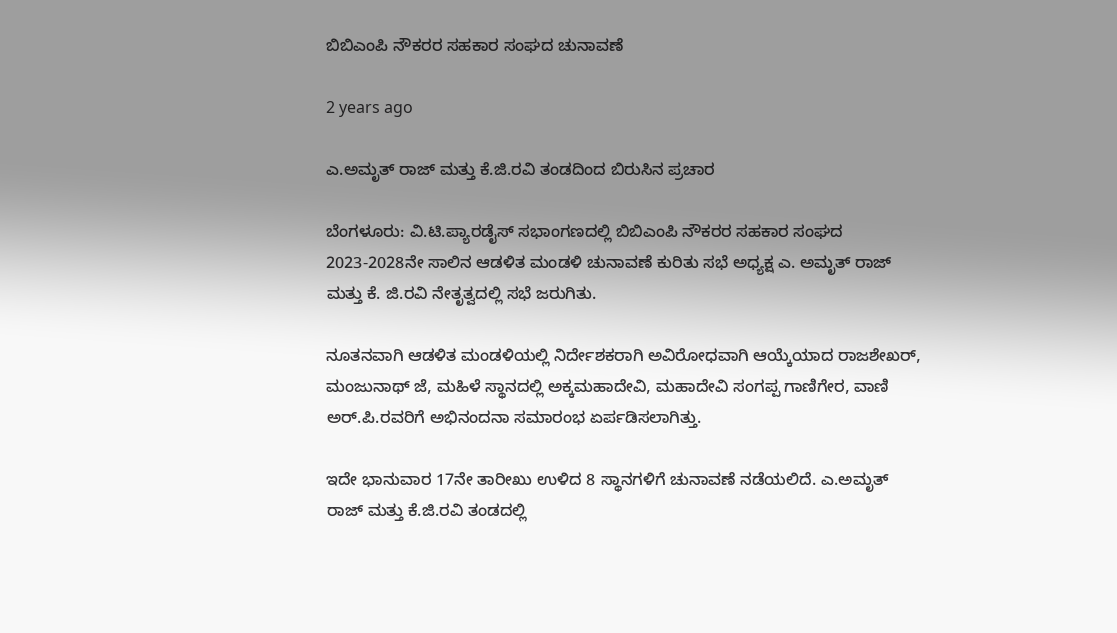ಬಿಬಿಎಂಪಿ ನೌಕರರ ಸಹಕಾರ ಸಂಘದ ಚುನಾವಣೆ

2 years ago

ಎ.ಅಮೃತ್ ರಾಜ್ ಮತ್ತು ಕೆ.ಜಿ.ರವಿ ತಂಡದಿಂದ ಬಿರುಸಿನ ಪ್ರಚಾರ

ಬೆಂಗಳೂರು: ವಿ.ಟಿ.ಪ್ಯಾರಡೈಸ್ ಸಭಾಂಗಣದಲ್ಲಿ ಬಿಬಿಎಂಪಿ ನೌಕರರ ಸಹಕಾರ ಸಂಘದ 2023-2028ನೇ ಸಾಲಿನ ಆಡಳಿತ ಮಂಡಳಿ ಚುನಾವಣೆ ಕುರಿತು ಸಭೆ ಅಧ್ಯಕ್ಷ ಎ. ಅಮೃತ್ ರಾಜ್ ಮತ್ತು ಕೆ. ಜಿ.ರವಿ ನೇತೃತ್ವದಲ್ಲಿ ಸಭೆ ಜರುಗಿತು.

ನೂತನವಾಗಿ ಆಡಳಿತ ಮಂಡಳಿಯಲ್ಲಿ ನಿರ್ದೇಶಕರಾಗಿ ಅವಿರೋಧವಾಗಿ ಆಯ್ಕೆಯಾದ ರಾಜಶೇಖರ್, ಮಂಜುನಾಥ್ ಜೆ, ಮಹಿಳೆ ಸ್ಥಾನದಲ್ಲಿ ಅಕ್ಕಮಹಾದೇವಿ, ಮಹಾದೇವಿ ಸಂಗಪ್ಪ ಗಾಣಿಗೇರ, ವಾಣಿ ಅರ್.ಪಿ.ರವರಿಗೆ ಅಭಿನಂದನಾ ಸಮಾರಂಭ ಏರ್ಪಡಿಸಲಾಗಿತ್ತು.

ಇದೇ ಭಾನುವಾರ 17ನೇ ತಾರೀಖು ಉಳಿದ 8 ಸ್ಥಾನಗಳಿಗೆ ಚುನಾವಣೆ ನಡೆಯಲಿದೆ. ಎ.ಅಮೃತ್ ರಾಜ್ ಮತ್ತು ಕೆ.ಜಿ.ರವಿ ತಂಡದಲ್ಲಿ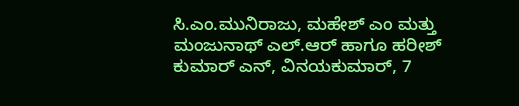ಸಿ.ಎಂ.ಮುನಿರಾಜು, ಮಹೇಶ್ ಎಂ ಮತ್ತು ಮಂಜುನಾಥ್ ಎಲ್.ಆರ್ ಹಾಗೂ ಹರೀಶ್ ಕುಮಾರ್ ಎನ್, ವಿನಯಕುಮಾರ್, 7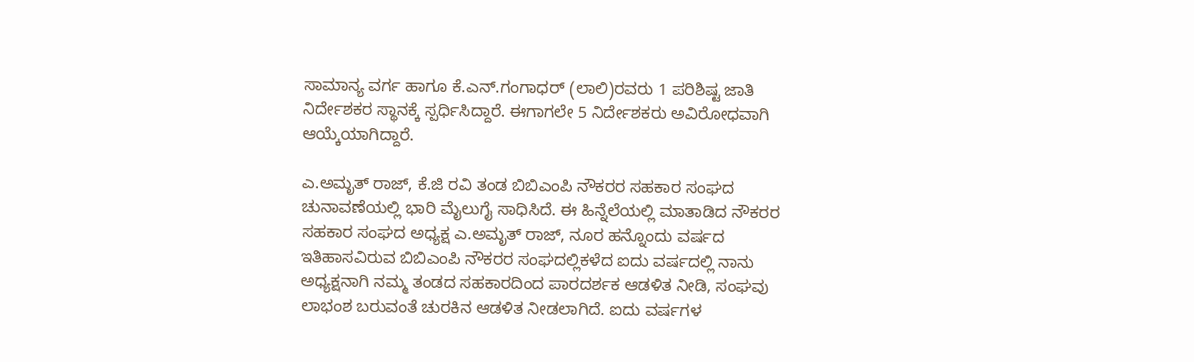ಸಾಮಾನ್ಯ ವರ್ಗ ಹಾಗೂ ಕೆ.ಎನ್.ಗಂಗಾಧರ್ (ಲಾಲಿ)ರವರು 1 ಪರಿಶಿಷ್ಟ ಜಾತಿ ನಿರ್ದೇಶಕರ ಸ್ಥಾನಕ್ಕೆ ಸ್ಪರ್ಧಿಸಿದ್ದಾರೆ. ಈಗಾಗಲೇ 5 ನಿರ್ದೇಶಕರು ಅವಿರೋಧವಾಗಿ ಆಯ್ಕೆಯಾಗಿದ್ದಾರೆ.

ಎ.ಅಮೃತ್ ರಾಜ್, ಕೆ.ಜಿ ರವಿ ತಂಡ ಬಿಬಿಎಂಪಿ ನೌಕರರ ಸಹಕಾರ ಸಂಘದ ಚುನಾವಣೆಯಲ್ಲಿ ಭಾರಿ ಮೈಲುಗೈ ಸಾಧಿಸಿದೆ. ಈ ಹಿನ್ನೆಲೆಯಲ್ಲಿ ಮಾತಾಡಿದ ನೌಕರರ ಸಹಕಾರ ಸಂಘದ ಅಧ್ಯಕ್ಷ ಎ.ಅಮೃತ್ ರಾಜ್, ನೂರ ಹನ್ನೊಂದು ವರ್ಷದ ಇತಿಹಾಸವಿರುವ ಬಿಬಿಎಂಪಿ ನೌಕರರ ಸಂಘದಲ್ಲಿಕಳೆದ ಐದು ವರ್ಷದಲ್ಲಿ ನಾನು ಅಧ್ಯಕ್ಷನಾಗಿ ನಮ್ಮ ತಂಡದ ಸಹಕಾರದಿಂದ ಪಾರದರ್ಶಕ ಆಡಳಿತ ನೀಡಿ, ಸಂಘವು ಲಾಭಂಶ ಬರುವಂತೆ ಚುರಕಿನ ಆಡಳಿತ ನೀಡಲಾಗಿದೆ. ಐದು ವರ್ಷಗಳ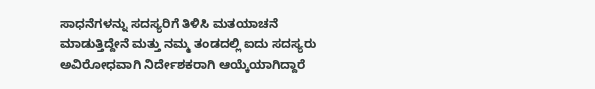ಸಾಧನೆಗಳನ್ನು ಸದಸ್ಯರಿಗೆ ತಿಳಿಸಿ ಮತಯಾಚನೆ ಮಾಡುತ್ತಿದ್ದೇನೆ ಮತ್ತು ನಮ್ಮ ತಂಡದಲ್ಲಿ ಐದು ಸದಸ್ಯರು ಅವಿರೋಧವಾಗಿ ನಿರ್ದೇಶಕರಾಗಿ ಆಯ್ಕೆಯಾಗಿದ್ದಾರೆ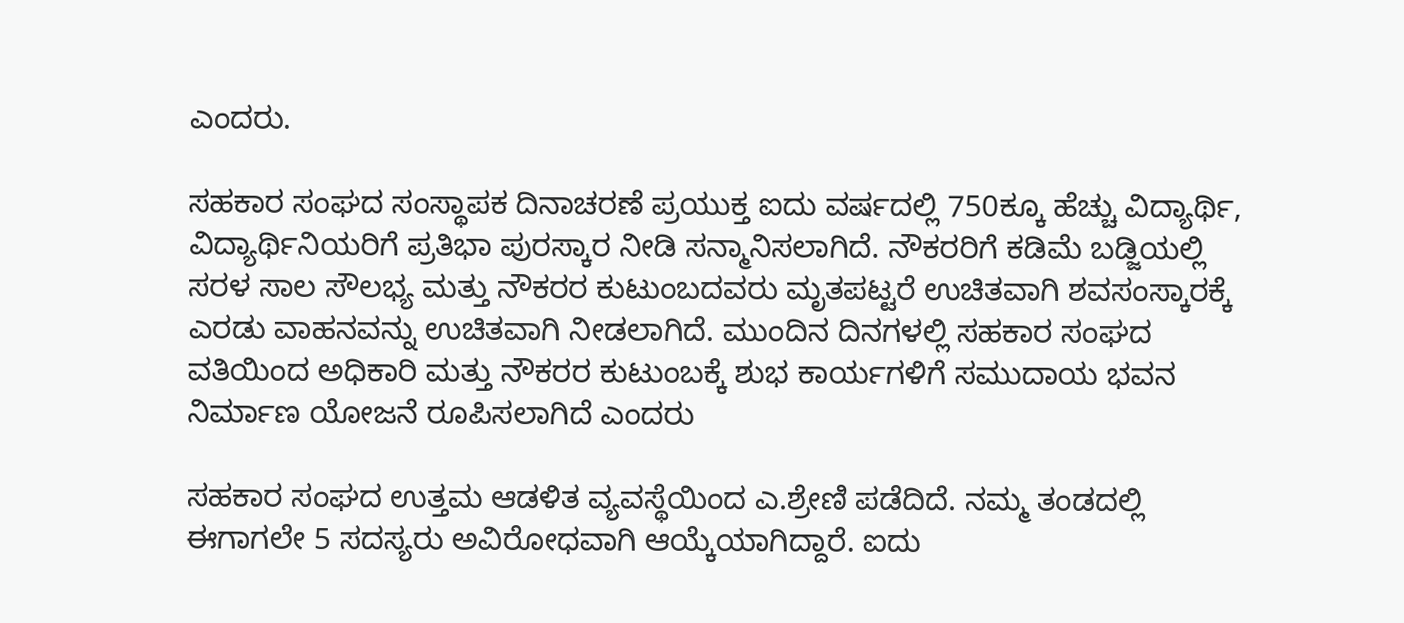ಎಂದರು.

ಸಹಕಾರ ಸಂಘದ ಸಂಸ್ಥಾಪಕ ದಿನಾಚರಣೆ ಪ್ರಯುಕ್ತ ಐದು ವರ್ಷದಲ್ಲಿ 750ಕ್ಕೂ ಹೆಚ್ಚು ವಿದ್ಯಾರ್ಥಿ, ವಿದ್ಯಾರ್ಥಿನಿಯರಿಗೆ ಪ್ರತಿಭಾ ಪುರಸ್ಕಾರ ನೀಡಿ ಸನ್ಮಾನಿಸಲಾಗಿದೆ. ನೌಕರರಿಗೆ ಕಡಿಮೆ ಬಡ್ಜಿಯಲ್ಲಿ ಸರಳ ಸಾಲ ಸೌಲಭ್ಯ ಮತ್ತು ನೌಕರರ ಕುಟುಂಬದವರು ಮೃತಪಟ್ಟರೆ ಉಚಿತವಾಗಿ ಶವಸಂಸ್ಕಾರಕ್ಕೆ ಎರಡು ವಾಹನವನ್ನು ಉಚಿತವಾಗಿ ನೀಡಲಾಗಿದೆ. ಮುಂದಿನ ದಿನಗಳಲ್ಲಿ ಸಹಕಾರ ಸಂಘದ ವತಿಯಿಂದ ಅಧಿಕಾರಿ ಮತ್ತು ನೌಕರರ ಕುಟುಂಬಕ್ಕೆ ಶುಭ ಕಾರ್ಯಗಳಿಗೆ ಸಮುದಾಯ ಭವನ ನಿರ್ಮಾಣ ಯೋಜನೆ ರೂಪಿಸಲಾಗಿದೆ ಎಂದರು

ಸಹಕಾರ ಸಂಘದ ಉತ್ತಮ ಆಡಳಿತ ವ್ಯವಸ್ಥೆಯಿಂದ ಎ.ಶ್ರೇಣಿ ಪಡೆದಿದೆ. ನಮ್ಮ ತಂಡದಲ್ಲಿ ಈಗಾಗಲೇ 5 ಸದಸ್ಯರು ಅವಿರೋಧವಾಗಿ ಆಯ್ಕೆಯಾಗಿದ್ದಾರೆ. ಐದು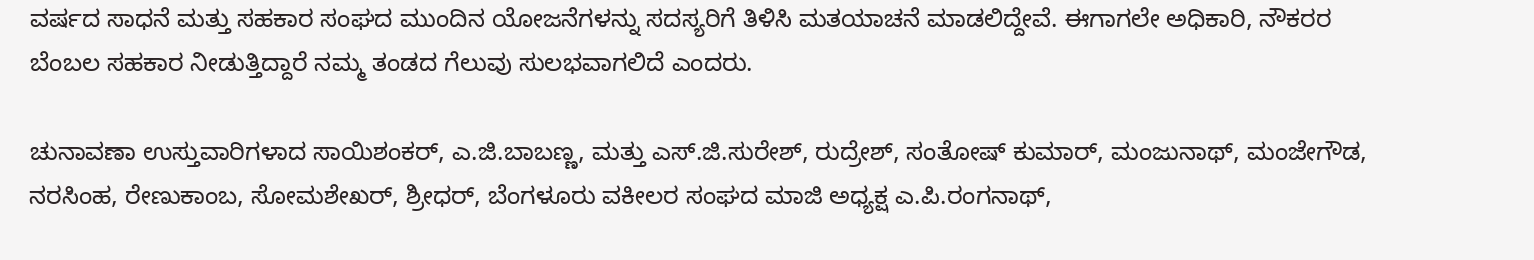ವರ್ಷದ ಸಾಧನೆ ಮತ್ತು ಸಹಕಾರ ಸಂಘದ ಮುಂದಿನ ಯೋಜನೆಗಳನ್ನು ಸದಸ್ಯರಿಗೆ ತಿಳಿಸಿ ಮತಯಾಚನೆ ಮಾಡಲಿದ್ದೇವೆ. ಈಗಾಗಲೇ ಅಧಿಕಾರಿ, ನೌಕರರ ಬೆಂಬಲ ಸಹಕಾರ ನೀಡುತ್ತಿದ್ದಾರೆ ನಮ್ಮ ತಂಡದ ಗೆಲುವು ಸುಲಭವಾಗಲಿದೆ ಎಂದರು.

ಚುನಾವಣಾ ಉಸ್ತುವಾರಿಗಳಾದ ಸಾಯಿಶಂಕರ್, ಎ.ಜಿ.ಬಾಬಣ್ಣ, ಮತ್ತು ಎಸ್.ಜಿ.ಸುರೇಶ್, ರುದ್ರೇಶ್, ಸಂತೋಷ್ ಕುಮಾರ್, ಮಂಜುನಾಥ್, ಮಂಜೇಗೌಡ, ನರಸಿಂಹ, ರೇಣುಕಾಂಬ, ಸೋಮಶೇಖರ್, ಶ್ರೀಧರ್, ಬೆಂಗಳೂರು ವಕೀಲರ ಸಂಘದ ಮಾಜಿ ಅಧ್ಯಕ್ಷ ಎ.ಪಿ.ರಂಗನಾಥ್,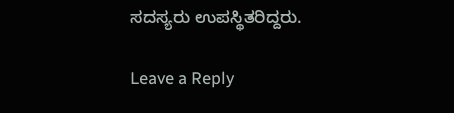ಸದಸ್ಯರು ಉಪಸ್ಥಿತರಿದ್ದರು.

Leave a Reply